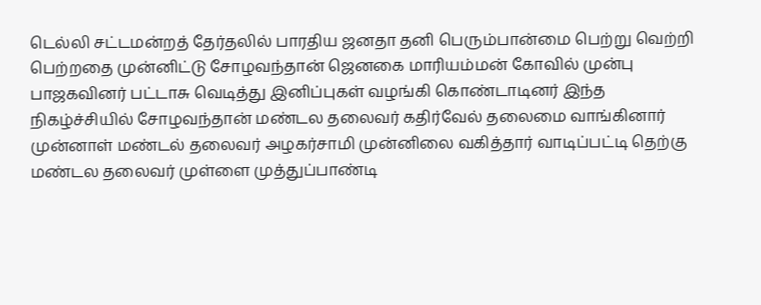டெல்லி சட்டமன்றத் தேர்தலில் பாரதிய ஜனதா தனி பெரும்பான்மை பெற்று வெற்றி பெற்றதை முன்னிட்டு சோழவந்தான் ஜெனகை மாரியம்மன் கோவில் முன்பு பாஜகவினர் பட்டாசு வெடித்து இனிப்புகள் வழங்கி கொண்டாடினர் இந்த நிகழ்ச்சியில் சோழவந்தான் மண்டல தலைவர் கதிர்வேல் தலைமை வாங்கினார் முன்னாள் மண்டல் தலைவர் அழகர்சாமி முன்னிலை வகித்தார் வாடிப்பட்டி தெற்கு மண்டல தலைவர் முள்ளை முத்துப்பாண்டி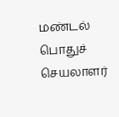மண்டல் பொதுச் செயலாளர்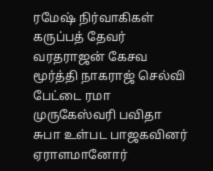ரமேஷ் நிர்வாகிகள் கருப்பத் தேவர் வரதராஜன் கேசவ மூர்த்தி நாகராஜ் செல்வி பேட்டை ரமா முருகேஸ்வரி பவிதா சுபா உள்பட பாஜகவினர் ஏராளமானோர்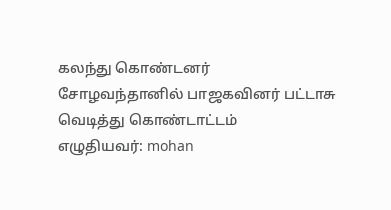கலந்து கொண்டனர்
சோழவந்தானில் பாஜகவினர் பட்டாசு வெடித்து கொண்டாட்டம்
எழுதியவர்: mohan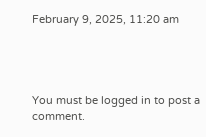February 9, 2025, 11:20 am




You must be logged in to post a comment.